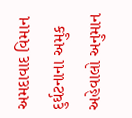અમદાવાદ વિમાન દુર્ઘટનાના અમુક અહેવાલો અનુમાન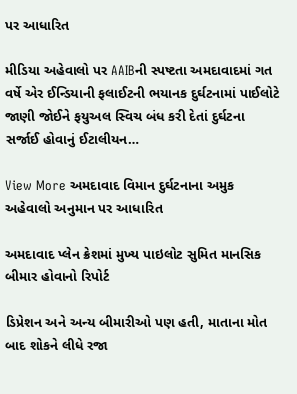પર આધારિત

મીડિયા અહેવાલો પર AAIBની સ્પષ્ટતા અમદાવાદમાં ગત વર્ષે એર ઈન્ડિયાની ફલાઈટની ભયાનક દુર્ઘટનામાં પાઈલોટે જાણી જોઈને ફયુઅલ સ્વિચ બંધ કરી દેતાં દુર્ઘટના સર્જાઈ હોવાનું ઈટાલીયન…

View More અમદાવાદ વિમાન દુર્ઘટનાના અમુક અહેવાલો અનુમાન પર આધારિત

અમદાવાદ પ્લેન ક્રેશમાં મુખ્ય પાઇલોટ સુમિત માનસિક બીમાર હોવાનો રિપોર્ટ

ડિપ્રેશન અને અન્ય બીમારીઓ પણ હતી, માતાના મોત બાદ શોકને લીધે રજા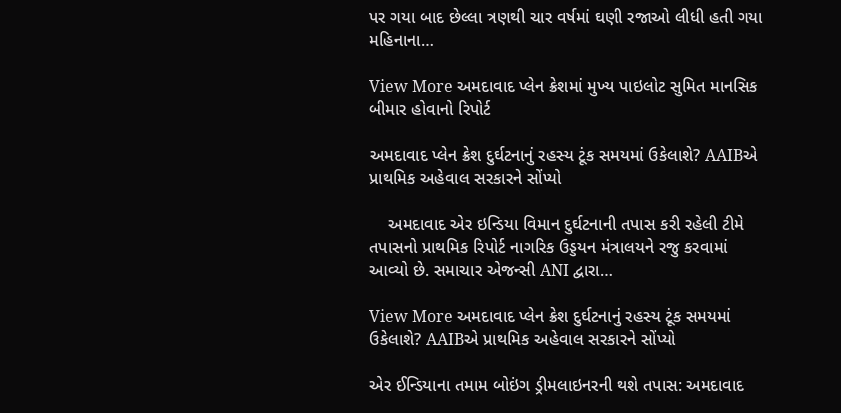પર ગયા બાદ છેલ્લા ત્રણથી ચાર વર્ષમાં ઘણી રજાઓ લીધી હતી ગયા મહિનાના…

View More અમદાવાદ પ્લેન ક્રેશમાં મુખ્ય પાઇલોટ સુમિત માનસિક બીમાર હોવાનો રિપોર્ટ

અમદાવાદ પ્લેન ક્રેશ દુર્ઘટનાનું રહસ્ય ટૂંક સમયમાં ઉકેલાશે? AAIBએ પ્રાથમિક અહેવાલ સરકારને સોંપ્યો

    અમદાવાદ એર ઇન્ડિયા વિમાન દુર્ઘટનાની તપાસ કરી રહેલી ટીમે તપાસનો પ્રાથમિક રિપોર્ટ નાગરિક ઉડ્ડયન મંત્રાલયને રજુ કરવામાં આવ્યો છે. સમાચાર એજન્સી ANI દ્વારા…

View More અમદાવાદ પ્લેન ક્રેશ દુર્ઘટનાનું રહસ્ય ટૂંક સમયમાં ઉકેલાશે? AAIBએ પ્રાથમિક અહેવાલ સરકારને સોંપ્યો

એર ઈન્ડિયાના તમામ બોઇંગ ડ્રીમલાઇનરની થશે તપાસ: અમદાવાદ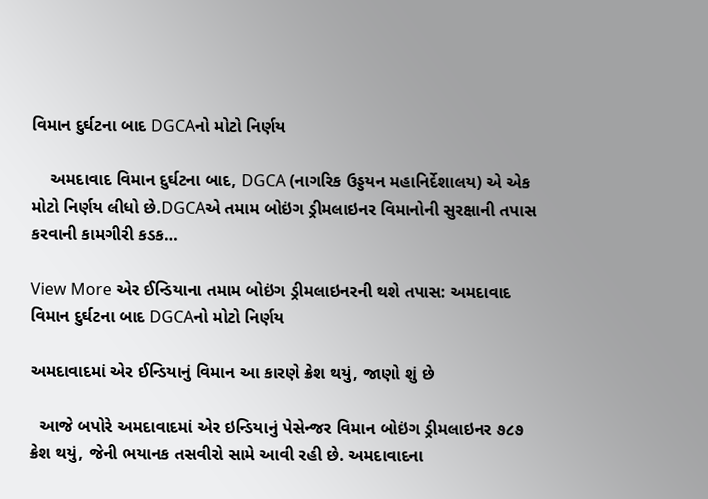વિમાન દુર્ઘટના બાદ DGCAનો મોટો નિર્ણય

    અમદાવાદ વિમાન દુર્ઘટના બાદ, DGCA (નાગરિક ઉડ્ડયન મહાનિર્દેશાલય) એ એક મોટો નિર્ણય લીધો છે.DGCAએ તમામ બોઇંગ ડ્રીમલાઇનર વિમાનોની સુરક્ષાની તપાસ કરવાની કામગીરી કડક…

View More એર ઈન્ડિયાના તમામ બોઇંગ ડ્રીમલાઇનરની થશે તપાસ: અમદાવાદ વિમાન દુર્ઘટના બાદ DGCAનો મોટો નિર્ણય

અમદાવાદમાં એર ઈન્ડિયાનું વિમાન આ કારણે ક્રેશ થયું, જાણો શું છે

  આજે બપોરે અમદાવાદમાં એર ઇન્ડિયાનું પેસેન્જર વિમાન બોઇંગ ડ્રીમલાઇનર ૭૮૭ ક્રેશ થયું, જેની ભયાનક તસવીરો સામે આવી રહી છે. અમદાવાદના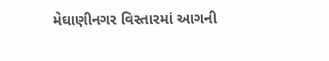મેઘાણીનગર વિસ્તારમાં આગની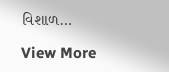વિશાળ…

View More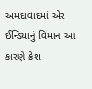અમદાવાદમાં એર ઈન્ડિયાનું વિમાન આ કારણે ક્રેશ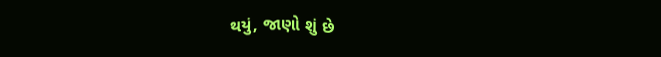થયું, જાણો શું છે